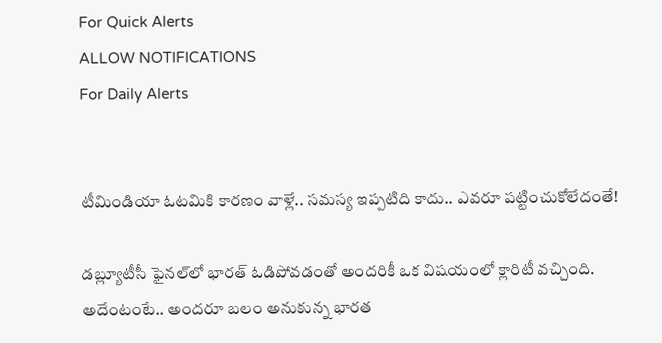For Quick Alerts
ALLOW NOTIFICATIONS
For Daily Alerts


టీమిండియా ఓటమికి కారణం వాళ్లే.. సమస్య ఇప్పటిది కాదు.. ఎవరూ పట్టించుకోలేదంతే!

డబ్ల్యూటీసీ ఫైనల్‌లో భారత్ ఓడిపోవడంతో అందరికీ ఒక విషయంలో క్లారిటీ వచ్చింది. అదేంటంటే.. అందరూ బలం అనుకున్న భారత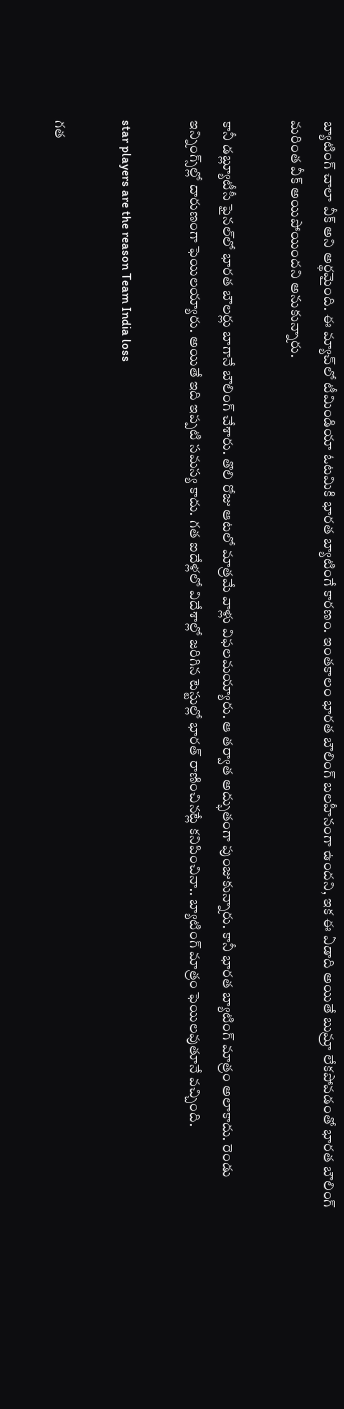బ్యాటింగ్ చాలా వీక్ అని అర్థమైంది. ఈ మ్యాచ్‌లో టీమిండియా ఓటమికి భారత బ్యాటింగే కారణం. ఇంతకాలం భారత బౌలింగ్ బలహీనంగా ఉందని, ఇక ఈ ఏడాది అయితే బుమ్రా లేకపోవడంతో భారత బౌలింగ్ మరింత వీక్ అయిపోయిందని అనుకున్నారు.

కానీ డబ్ల్యూటీసీ ఫైనల్‌లో భారత బౌలర్లు బాగానే బౌలింగ్ చేశారు. తొలి రోజు ఆటలో మాత్రమే వాళ్లు విఫలమయ్యారు. ఆ తర్వాత అద్భుతంగా పుంజుకున్నారు. కానీ భారత బ్యాటింగ్ మాత్రం అలాకాదు. రెండు ఇన్నింగ్స్‌ల్లో దారుణంగా ఫెయిలయ్యారు. అయితే ఇది ఇప్పటి సమస్య కాదు. గత ఐదేళ్లలో విదేశాల్లో జరిగిన టెస్టుల్లో భారత్ రాణించినట్లే కనిపించినా.. బ్యాటింగ్ మాత్రం ఫెయిలవుతూనే వచ్చింది.

star players are the reason Team India loss

గత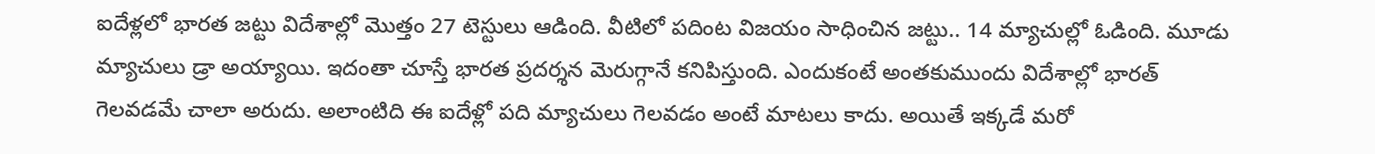ఐదేళ్లలో భారత జట్టు విదేశాల్లో మొత్తం 27 టెస్టులు ఆడింది. వీటిలో పదింట విజయం సాధించిన జట్టు.. 14 మ్యాచుల్లో ఓడింది. మూడు మ్యాచులు డ్రా అయ్యాయి. ఇదంతా చూస్తే భారత ప్రదర్శన మెరుగ్గానే కనిపిస్తుంది. ఎందుకంటే అంతకుముందు విదేశాల్లో భారత్ గెలవడమే చాలా అరుదు. అలాంటిది ఈ ఐదేళ్లో పది మ్యాచులు గెలవడం అంటే మాటలు కాదు. అయితే ఇక్కడే మరో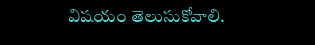విషయం తెలుసుకోవాలి.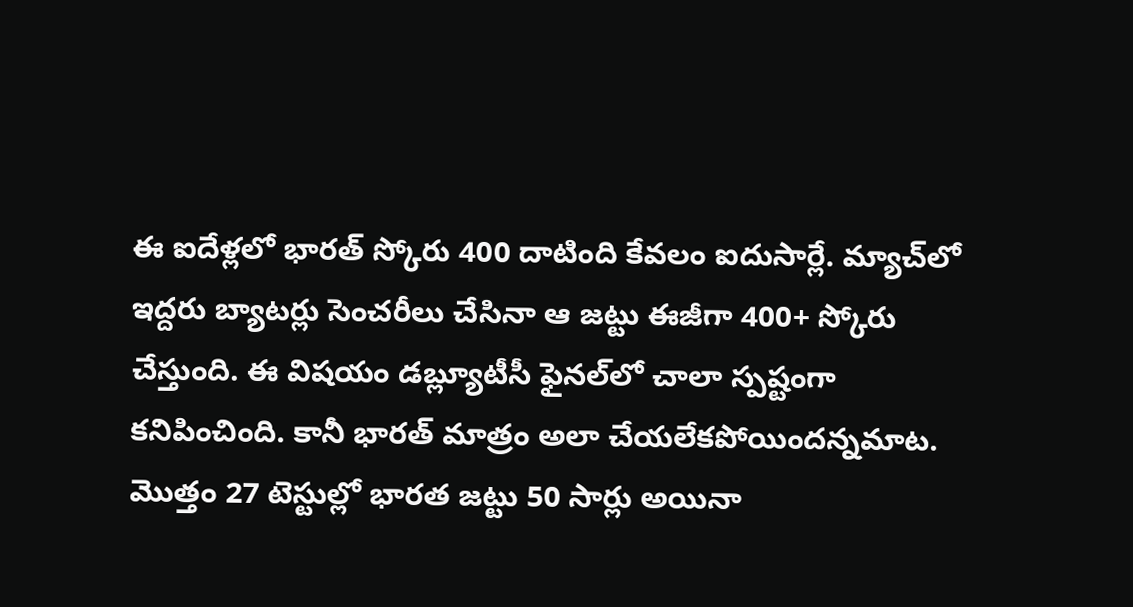ఈ ఐదేళ్లలో భారత్ స్కోరు 400 దాటింది కేవలం ఐదుసార్లే. మ్యాచ్‌లో ఇద్దరు బ్యాటర్లు సెంచరీలు చేసినా ఆ జట్టు ఈజీగా 400+ స్కోరు చేస్తుంది. ఈ విషయం డబ్ల్యూటీసీ ఫైనల్‌లో చాలా స్పష్టంగా కనిపించింది. కానీ భారత్ మాత్రం అలా చేయలేకపోయిందన్నమాట. మొత్తం 27 టెస్టుల్లో భారత జట్టు 50 సార్లు అయినా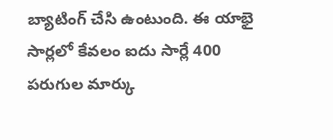బ్యాటింగ్ చేసి ఉంటుంది. ఈ యాభై సార్లలో కేవలం ఐదు సార్లే 400 పరుగుల మార్కు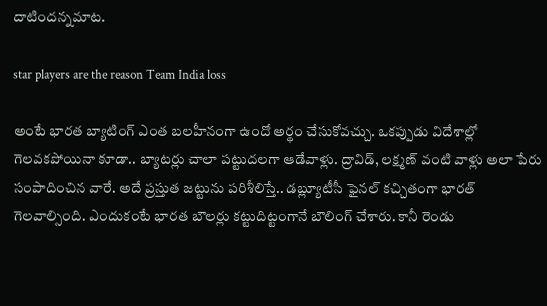దాటిందన్నమాట.

star players are the reason Team India loss

అంటే భారత బ్యాటింగ్ ఎంత బలహీనంగా ఉందో అర్థం చేసుకోవచ్చు. ఒకప్పుడు విదేశాల్లో గెలవకపోయినా కూడా.. బ్యాటర్లు చాలా పట్టుదలగా ఆడేవాళ్లు. ద్రావిడ్, లక్ష్మణ్ వంటి వాళ్లు అలా పేరు సంపాదించిన వారే. అదే ప్రస్తుత జట్టును పరిశీలిస్తే.. డబ్ల్యూటీసీ ఫైనల్ కచ్చితంగా భారత్ గెలవాల్సింది. ఎందుకంటే భారత బౌలర్లు కట్టుదిట్టంగానే బౌలింగ్ చేశారు. కానీ రెండు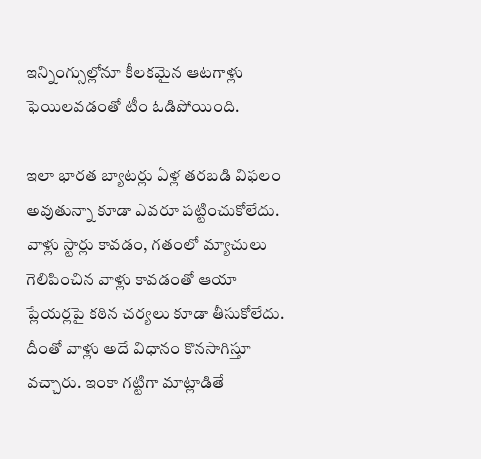ఇన్నింగ్సుల్లోనూ కీలకమైన ఆటగాళ్లు ఫెయిలవడంతో టీం ఓడిపోయింది.

ఇలా భారత బ్యాటర్లు ఏళ్ల తరబడి విఫలం అవుతున్నా కూడా ఎవరూ పట్టించుకోలేదు. వాళ్లు స్టార్లు కావడం, గతంలో మ్యాచులు గెలిపించిన వాళ్లు కావడంతో ఆయా ప్లేయర్లపై కఠిన చర్యలు కూడా తీసుకోలేదు. దీంతో వాళ్లు అదే విధానం కొనసాగిస్తూ వచ్చారు. ఇంకా గట్టిగా మాట్లాడితే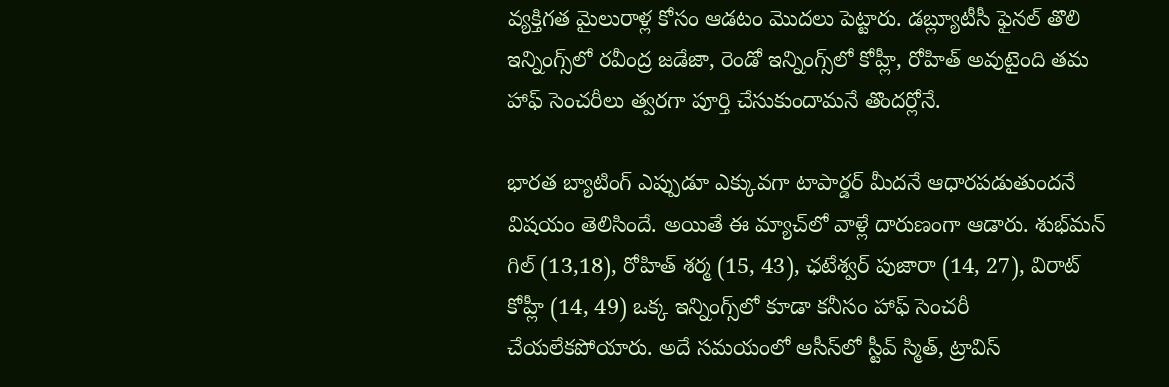వ్యక్తిగత మైలురాళ్ల కోసం ఆడటం మొదలు పెట్టారు. డబ్ల్యూటీసీ ఫైనల్‌ తొలి ఇన్నింగ్స్‌లో రవీంద్ర జడేజా, రెండో ఇన్నింగ్స్‌లో కోహ్లీ, రోహిత్ అవుటైంది తమ హాఫ్ సెంచరీలు త్వరగా పూర్తి చేసుకుందామనే తొందర్లోనే.

భారత బ్యాటింగ్ ఎప్పుడూ ఎక్కువగా టాపార్డర్ మీదనే ఆధారపడుతుందనే విషయం తెలిసిందే. అయితే ఈ మ్యాచ్‌లో వాళ్లే దారుణంగా ఆడారు. శుభ్‌మన్ గిల్ (13,18), రోహిత్ శర్మ (15, 43), ఛటేశ్వర్ పుజారా (14, 27), విరాట్ కోహ్లీ (14, 49) ఒక్క ఇన్నింగ్స్‌లో కూడా కనీసం హాఫ్ సెంచరీ చేయలేకపోయారు. అదే సమయంలో ఆసీస్‌లో స్టీవ్ స్మిత్, ట్రావిస్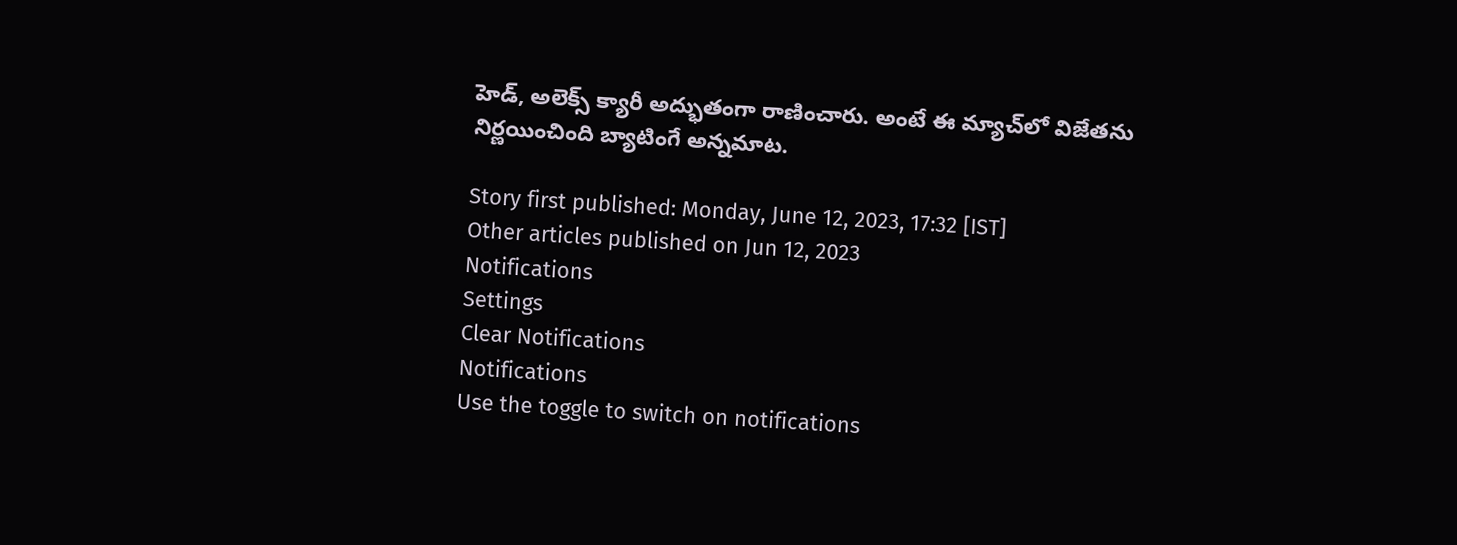హెడ్, అలెక్స్ క్యారీ అద్భుతంగా రాణించారు. అంటే ఈ మ్యాచ్‌లో విజేతను నిర్ణయించింది బ్యాటింగే అన్నమాట.

Story first published: Monday, June 12, 2023, 17:32 [IST]
Other articles published on Jun 12, 2023
Notifications
Settings
Clear Notifications
Notifications
Use the toggle to switch on notifications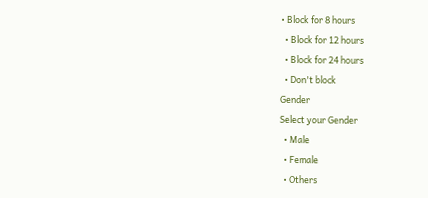• Block for 8 hours
  • Block for 12 hours
  • Block for 24 hours
  • Don't block
Gender
Select your Gender
  • Male
  • Female
  • Others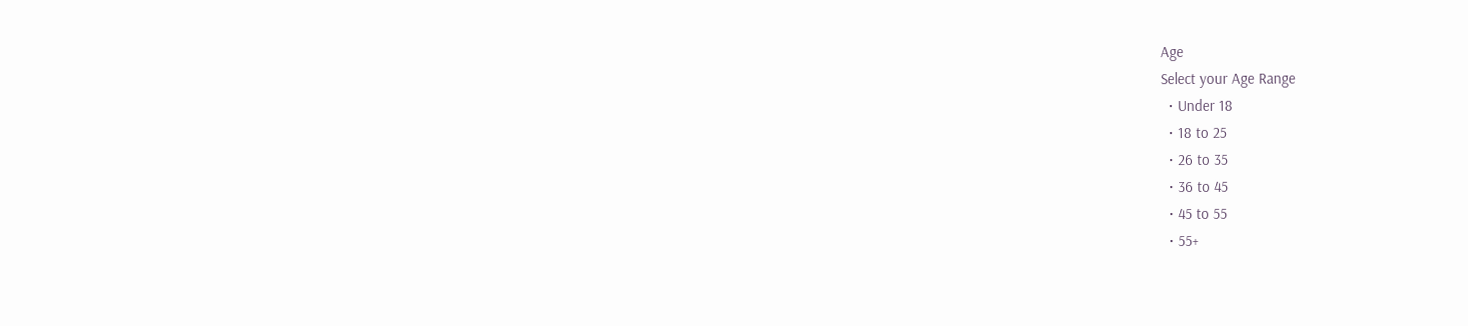Age
Select your Age Range
  • Under 18
  • 18 to 25
  • 26 to 35
  • 36 to 45
  • 45 to 55
  • 55+